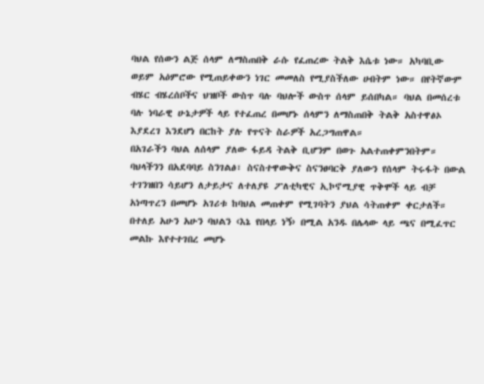ባህል የሰውን ልጅ ሰላም ለማስጠበቅ ራሱ የፈጠረው ትልቅ እሴቱ ነው። አካባቢው ወይም አዕምሮው የሚጠይቀውን ነገር መመለስ የሚያስችለው ሀብትም ነው። በየትኛውም ብሄር ብሄረሰቦችና ህዝቦች ውስጥ ባሉ ባህሎች ውስጥ ሰላም ይሰበካል። ባህል በመሰረቱ ባሉ ነባራዊ ሁኔታዎች ላይ የተፈጠረ በመሆኑ ሰላምን ለማስጠበቅ ትልቅ አስተዋፅኦ እያደረገ እንደሆነ በርከት ያሉ የጥናት ስራዎች አረጋግጠዋል።
በአገራችን ባህል ለሰላም ያለው ፋይዳ ትልቅ ቢሆንም በወጉ አልተጠቀምንበትም። ባህላችንን በአደባባይ ስንገልፅ፣ ስናስተዋውቅና ስናንፀባርቅ ያለውን የሰላም ትሩፋት በውል ተገንዝበን ሳይሆን ለታይታና ለተለያዩ ፖለቲካዊና ኢኮኖሚያዊ ጥቅሞች ላይ ብቻ አነጣጥረን በመሆኑ አገሪቱ ከባህል መጠቀም የሚገባትን ያህል ሳትጠቀም ቀርታለች። በተለይ አሁን አሁን ባህልን ‹እኔ የበላይ ነኝ› በሚል አንዱ በሌላው ላይ ጫና በሚፈጥር መልኩ እየተተገበረ መሆኑ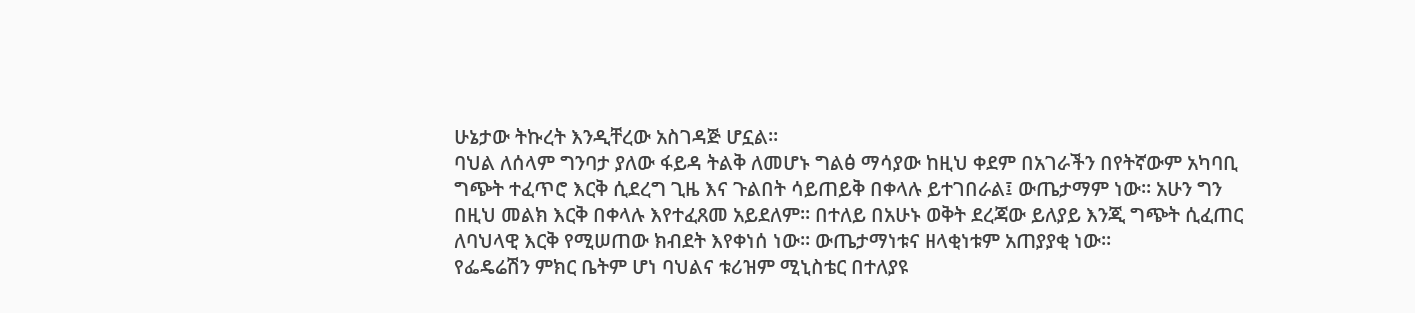ሁኔታው ትኩረት እንዲቸረው አስገዳጅ ሆኗል።
ባህል ለሰላም ግንባታ ያለው ፋይዳ ትልቅ ለመሆኑ ግልፅ ማሳያው ከዚህ ቀደም በአገራችን በየትኛውም አካባቢ ግጭት ተፈጥሮ እርቅ ሲደረግ ጊዜ እና ጉልበት ሳይጠይቅ በቀላሉ ይተገበራል፤ ውጤታማም ነው። አሁን ግን በዚህ መልክ እርቅ በቀላሉ እየተፈጸመ አይደለም። በተለይ በአሁኑ ወቅት ደረጃው ይለያይ እንጂ ግጭት ሲፈጠር ለባህላዊ እርቅ የሚሠጠው ክብደት እየቀነሰ ነው። ውጤታማነቱና ዘላቂነቱም አጠያያቂ ነው።
የፌዴሬሽን ምክር ቤትም ሆነ ባህልና ቱሪዝም ሚኒስቴር በተለያዩ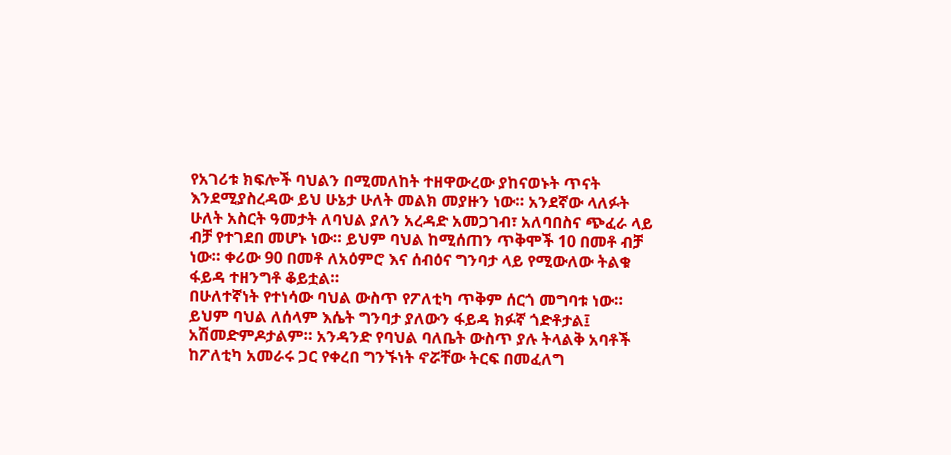የአገሪቱ ክፍሎች ባህልን በሚመለከት ተዘዋውረው ያከናወኑት ጥናት እንደሚያስረዳው ይህ ሁኔታ ሁለት መልክ መያዙን ነው። አንደኛው ላለፉት ሁለት አስርት ዓመታት ለባህል ያለን አረዳድ አመጋገብ፣ አለባበስና ጭፈራ ላይ ብቻ የተገደበ መሆኑ ነው። ይህም ባህል ከሚሰጠን ጥቅሞች 10 በመቶ ብቻ ነው። ቀሪው 90 በመቶ ለአዕምሮ እና ሰብዕና ግንባታ ላይ የሚውለው ትልቁ ፋይዳ ተዘንግቶ ቆይቷል።
በሁለተኛነት የተነሳው ባህል ውስጥ የፖለቲካ ጥቅም ሰርጎ መግባቱ ነው። ይህም ባህል ለሰላም እሴት ግንባታ ያለውን ፋይዳ ክፉኛ ጎድቶታል፤ አሽመድምዶታልም። አንዳንድ የባህል ባለቤት ውስጥ ያሉ ትላልቅ አባቶች ከፖለቲካ አመራሩ ጋር የቀረበ ግንኙነት ኖሯቸው ትርፍ በመፈለግ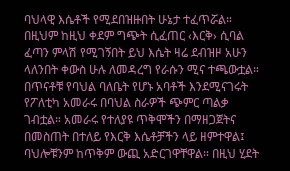ባህላዊ እሴቶች የሚደበዝዙበት ሁኔታ ተፈጥሯል። በዚህም ከዚህ ቀደም ግጭት ሲፈጠር ‹እርቅ› ሲባል ፈጣን ምላሽ የሚገኝበት ይህ እሴት ዛሬ ደብዝዞ አሁን ላለንበት ቀውስ ሁሉ ለመዳረግ የራሱን ሚና ተጫውቷል።
በጥናቶቹ የባህል ባለቤት የሆኑ አባቶች እንደሚናገሩት የፖለቲካ አመራሩ በባህል ስራዎች ጭምር ጣልቃ ገብቷል። አመራሩ የተለያዩ ጥቅሞችን በማዘጋጀትና በመስጠት በተለይ የእርቅ እሴቶቻችን ላይ ዘምተዋል፤ ባህሎቹንም ከጥቅም ውጪ አድርገዋቸዋል። በዚህ ሂደት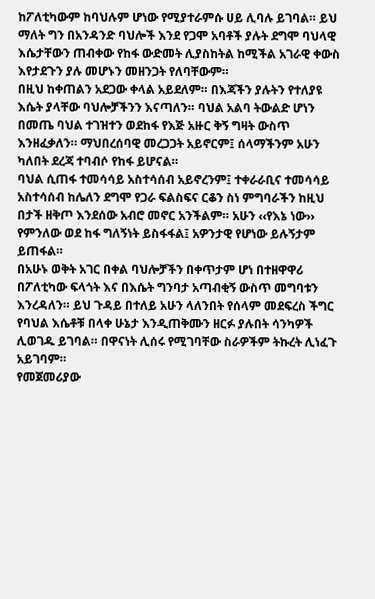ከፖለቲካውም ከባህሉም ሆነው የሚያተራምሱ ሀይ ሊባሉ ይገባል። ይህ ማለት ግን በአንዳንድ ባህሎች እንደ የጋሞ አባቶች ያሉት ደግሞ ባህላዊ እሴታቸውን ጠብቀው የከፋ ውድመት ሊያስከትል ከሚችል አገራዊ ቀውስ እየታደጉን ያሉ መሆኑን መዘንጋት የለባቸውም።
በዚህ ከቀጠልን አደጋው ቀላል አይደለም። በእጃችን ያሉትን የተለያዩ እሴት ያላቸው ባህሎቻችንን እናጣለን። ባህል አልባ ትውልድ ሆነን በመጤ ባህል ተገዝተን ወደከፋ የእጅ አዙር ቅኝ ግዛት ውስጥ እንዘፈቃለን። ማህበረሰባዊ መረጋጋት አይኖርም፤ ሰላማችንም አሁን ካለበት ደረጃ ተባብሶ የከፋ ይሆናል።
ባህል ሲጠፋ ተመሳሳይ አስተሳሰብ አይኖረንም፤ ተቀራራቢና ተመሳሳይ አስተሳሰብ ከሌለን ደግሞ የጋራ ፍልስፍና ርቆን ስነ ምግባራችን ከዚህ በታች ዘቅጦ እንደሰው አብሮ መኖር አንችልም። አሁን ‹‹የእኔ ነው›› የምንለው ወደ ከፋ ግለኝነት ይስፋፋል፤ አዎንታዊ የሆነው ይሉኝታም ይጠፋል።
በአሁኑ ወቅት አገር በቀል ባህሎቻችን በቀጥታም ሆነ በተዘዋዋሪ በፖለቲካው ፍላጎት እና በእሴት ግንባታ አጣብቂኝ ውስጥ መግባቱን እንረዳለን። ይህ ጉዳይ በተለይ አሁን ላለንበት የሰላም መደፍረስ ችግር የባህል እሴቶቹ በላቀ ሁኔታ እንዲጠቅሙን ዘርፉ ያሉበት ሳንካዎች ሊወገዱ ይገባል። በዋናነት ሊሰሩ የሚገባቸው ስራዎችም ትኩረት ሊነፈጉ አይገባም።
የመጀመሪያው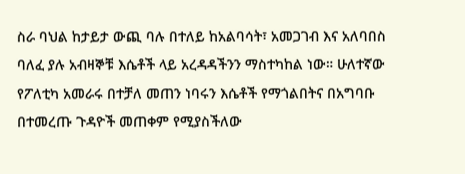ስራ ባህል ከታይታ ውጪ ባሉ በተለይ ከአልባሳት፣ አመጋገብ እና አለባበስ ባለፈ ያሉ አብዛኞቹ እሴቶች ላይ አረዳዳችንን ማስተካከል ነው። ሁለተኛው የፖለቲካ አመራሩ በተቻለ መጠን ነባሩን እሴቶች የማጎልበትና በአግባቡ በተመረጡ ጉዳዮች መጠቀም የሚያስችለው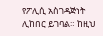የፖሊሲ አስገዳጅነት ሊከበር ይገባል። ከዚህ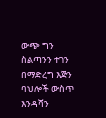ውጭ ግን ስልጣንን ተገን በማድረግ እጅን ባህሎች ውስጥ እንዳሻን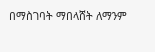በማስገባት ማበላሸት ለማንም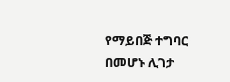የማይበጅ ተግባር በመሆኑ ሊገታ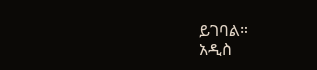ይገባል።
አዲስ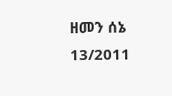ዘመን ሰኔ 13/2011